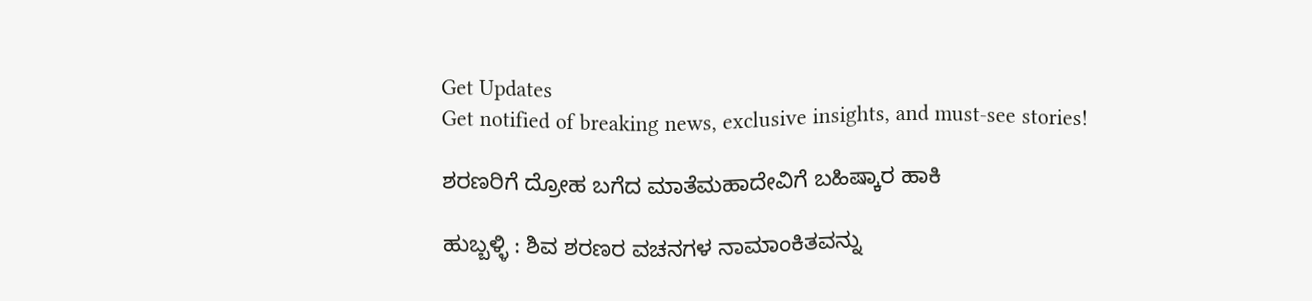Get Updates
Get notified of breaking news, exclusive insights, and must-see stories!

ಶರಣರಿಗೆ ದ್ರೋಹ ಬಗೆದ ಮಾತೆಮಹಾದೇವಿಗೆ ಬಹಿಷ್ಕಾರ ಹಾಕಿ

ಹುಬ್ಬಳ್ಳಿ : ಶಿವ ಶರಣರ ವಚನಗಳ ನಾಮಾಂಕಿತವನ್ನು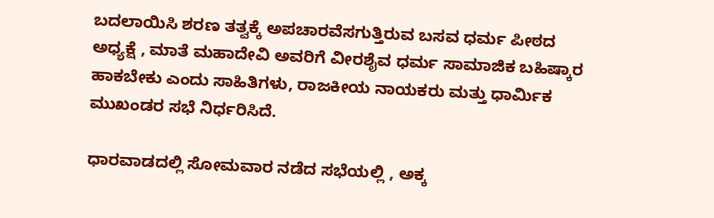ಬದಲಾಯಿಸಿ ಶರಣ ತತ್ವಕ್ಕೆ ಅಪಚಾರವೆಸಗುತ್ತಿರುವ ಬಸವ ಧರ್ಮ ಪೀಠದ ಅಧ್ಯಕ್ಷೆ , ಮಾತೆ ಮಹಾದೇವಿ ಅವರಿಗೆ ವೀರಶೈವ ಧರ್ಮ ಸಾಮಾಜಿಕ ಬಹಿಷ್ಕಾರ ಹಾಕಬೇಕು ಎಂದು ಸಾಹಿತಿಗಳು, ರಾಜಕೀಯ ನಾಯಕರು ಮತ್ತು ಧಾರ್ಮಿಕ ಮುಖಂಡರ ಸಭೆ ನಿರ್ಧರಿಸಿದೆ.

ಧಾರವಾಡದಲ್ಲಿ ಸೋಮವಾರ ನಡೆದ ಸಭೆಯಲ್ಲಿ , ಅಕ್ಕ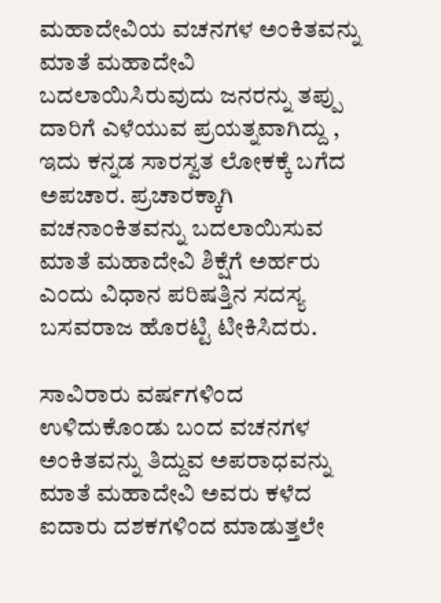ಮಹಾದೇವಿಯ ವಚನಗಳ ಅಂಕಿತವನ್ನು ಮಾತೆ ಮಹಾದೇವಿ ಬದಲಾಯಿಸಿರುವುದು ಜನರನ್ನು ತಪ್ಪು ದಾರಿಗೆ ಎಳೆಯುವ ಪ್ರಯತ್ನವಾಗಿದ್ದು , ಇದು ಕನ್ನಡ ಸಾರಸ್ವತ ಲೋಕಕ್ಕೆ ಬಗೆದ ಅಪಚಾರ. ಪ್ರಚಾರಕ್ಕಾಗಿ ವಚನಾಂಕಿತವನ್ನು ಬದಲಾಯಿಸುವ ಮಾತೆ ಮಹಾದೇವಿ ಶಿಕ್ಷೆಗೆ ಅರ್ಹರು ಎಂದು ವಿಧಾನ ಪರಿಷತ್ತಿನ ಸದಸ್ಯ ಬಸವರಾಜ ಹೊರಟ್ಟಿ ಟೀಕಿಸಿದರು.

ಸಾವಿರಾರು ವರ್ಷಗಳಿಂದ ಉಳಿದುಕೊಂಡು ಬಂದ ವಚನಗಳ ಅಂಕಿತವನ್ನು ತಿದ್ದುವ ಅಪರಾಧವನ್ನು ಮಾತೆ ಮಹಾದೇವಿ ಅವರು ಕಳೆದ ಐದಾರು ದಶಕಗಳಿಂದ ಮಾಡುತ್ತಲೇ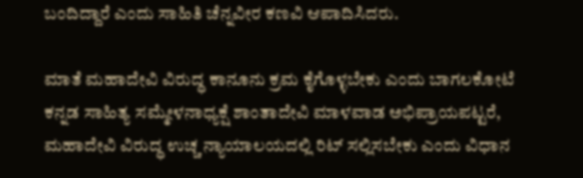ಬಂದಿದ್ದಾರೆ ಎಂದು ಸಾಹಿತಿ ಚೆನ್ನವೀರ ಕಣವಿ ಆಪಾದಿಸಿದರು.

ಮಾತೆ ಮಹಾದೇವಿ ವಿರುದ್ಧ ಕಾನೂನು ಕ್ರಮ ಕೈಗೊಳ್ಳಬೇಕು ಎಂದು ಬಾಗಲಕೋಟೆ ಕನ್ನಡ ಸಾಹಿತ್ಯ ಸಮ್ಮೇಳನಾಧ್ಯಕ್ಷೆ ಶಾಂತಾದೇವಿ ಮಾಳವಾಡ ಅಭಿಪ್ರಾಯಪಟ್ಟರೆ, ಮಹಾದೇವಿ ವಿರುದ್ಧ ಉಚ್ಚ ನ್ಯಾಯಾಲಯದಲ್ಲಿ ರಿಟ್‌ ಸಲ್ಲಿಸಬೇಕು ಎಂದು ವಿಧಾನ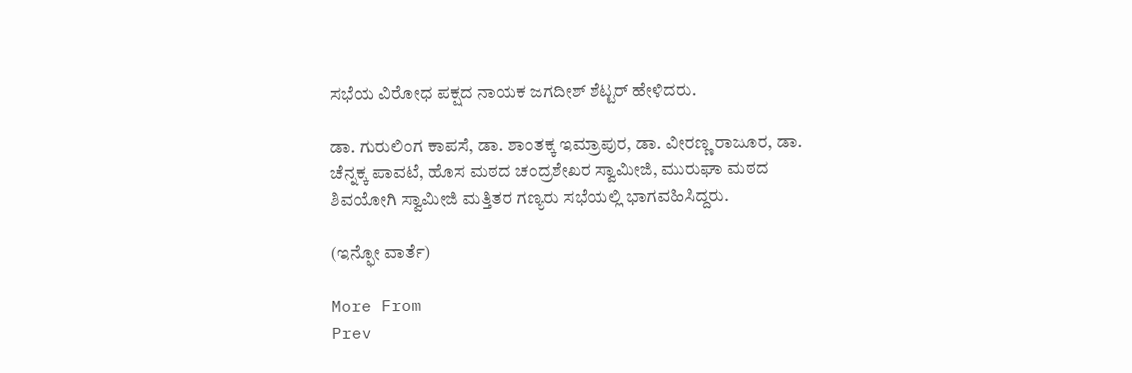ಸಭೆಯ ವಿರೋಧ ಪಕ್ಷದ ನಾಯಕ ಜಗದೀಶ್‌ ಶೆಟ್ಟರ್‌ ಹೇಳಿದರು.

ಡಾ. ಗುರುಲಿಂಗ ಕಾಪಸೆ, ಡಾ. ಶಾಂತಕ್ಕ ಇಮ್ರಾಪುರ, ಡಾ. ವೀರಣ್ಣ ರಾಜೂರ, ಡಾ. ಚೆನ್ನಕ್ಕ ಪಾವಟೆ, ಹೊಸ ಮಠದ ಚಂದ್ರಶೇಖರ ಸ್ವಾಮೀಜಿ, ಮುರುಘಾ ಮಠದ ಶಿವಯೋಗಿ ಸ್ವಾಮೀಜಿ ಮತ್ತಿತರ ಗಣ್ಯರು ಸಭೆಯಲ್ಲಿ ಭಾಗವಹಿಸಿದ್ದರು.

(ಇನ್ಫೋ ವಾರ್ತೆ)

More From
Prev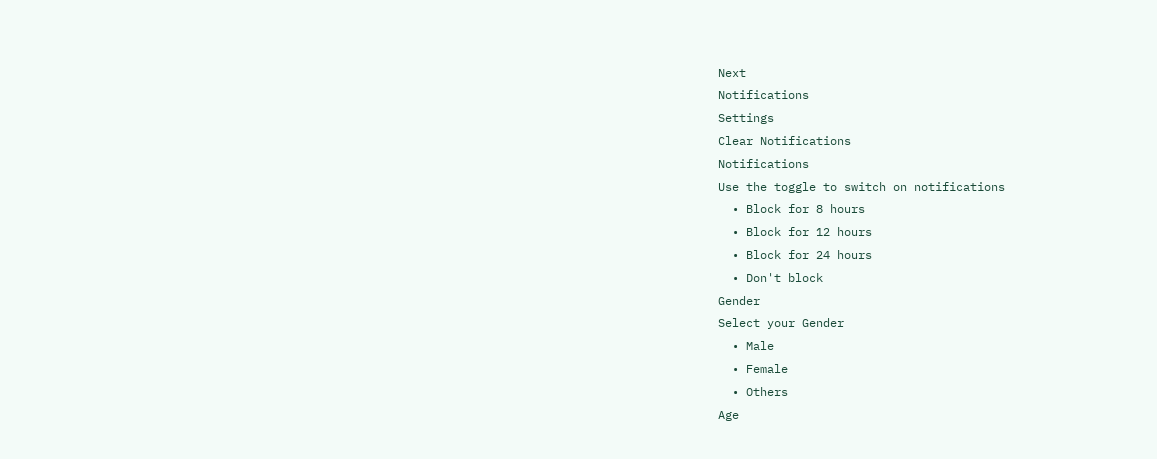Next
Notifications
Settings
Clear Notifications
Notifications
Use the toggle to switch on notifications
  • Block for 8 hours
  • Block for 12 hours
  • Block for 24 hours
  • Don't block
Gender
Select your Gender
  • Male
  • Female
  • Others
Age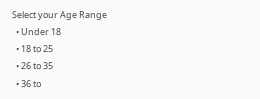Select your Age Range
  • Under 18
  • 18 to 25
  • 26 to 35
  • 36 to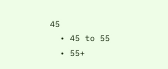45
  • 45 to 55
  • 55+